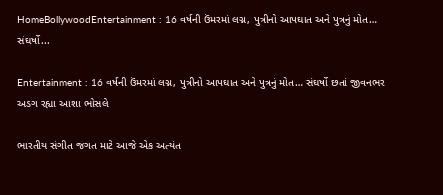HomeBollywoodEntertainment : 16 વર્ષની ઉંમરમાં લગ્ન, પુત્રીનો આપઘાત અને પુત્રનું મોત… સંઘર્ષો...

Entertainment : 16 વર્ષની ઉંમરમાં લગ્ન, પુત્રીનો આપઘાત અને પુત્રનું મોત… સંઘર્ષો છતાં જીવનભર અડગ રહ્યા આશા ભોસલે

ભારતીય સંગીત જગત માટે આજે એક અત્યંત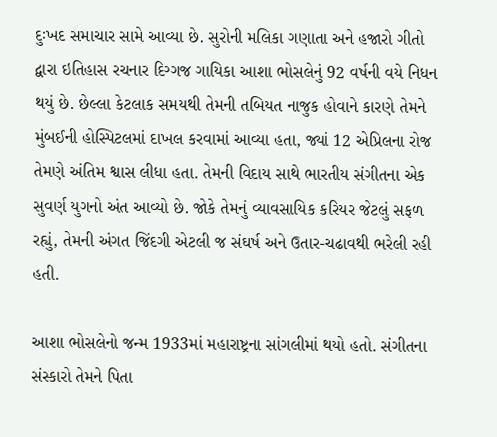દુઃખદ સમાચાર સામે આવ્યા છે. સુરોની મલિકા ગણાતા અને હજારો ગીતો દ્વારા ઇતિહાસ રચનાર દિગ્ગજ ગાયિકા આશા ભોસલેનું 92 વર્ષની વયે નિધન થયું છે. છેલ્લા કેટલાક સમયથી તેમની તબિયત નાજુક હોવાને કારણે તેમને મુંબઈની હોસ્પિટલમાં દાખલ કરવામાં આવ્યા હતા, જ્યાં 12 એપ્રિલના રોજ તેમણે અંતિમ શ્વાસ લીધા હતા. તેમની વિદાય સાથે ભારતીય સંગીતના એક સુવર્ણ યુગનો અંત આવ્યો છે. જોકે તેમનું વ્યાવસાયિક કરિયર જેટલું સફળ રહ્યું, તેમની અંગત જિંદગી એટલી જ સંઘર્ષ અને ઉતાર-ચઢાવથી ભરેલી રહી હતી.

આશા ભોસલેનો જન્મ 1933માં મહારાષ્ટ્રના સાંગલીમાં થયો હતો. સંગીતના સંસ્કારો તેમને પિતા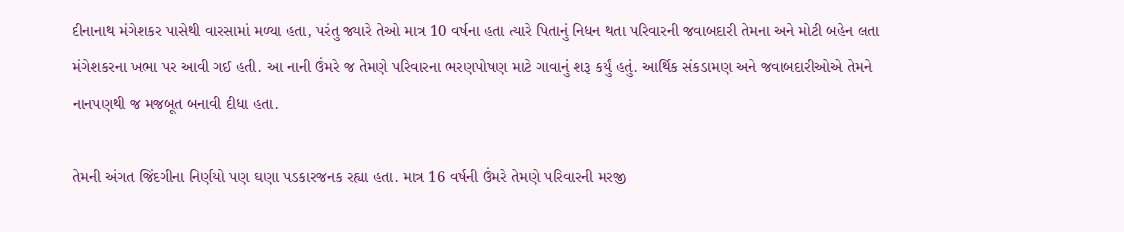દીનાનાથ મંગેશકર પાસેથી વારસામાં મળ્યા હતા, પરંતુ જ્યારે તેઓ માત્ર 10 વર્ષના હતા ત્યારે પિતાનું નિધન થતા પરિવારની જવાબદારી તેમના અને મોટી બહેન લતા મંગેશકરના ખભા પર આવી ગઈ હતી. આ નાની ઉંમરે જ તેમણે પરિવારના ભરણપોષણ માટે ગાવાનું શરૂ કર્યું હતું. આર્થિક સંકડામણ અને જવાબદારીઓએ તેમને નાનપણથી જ મજબૂત બનાવી દીધા હતા.

તેમની અંગત જિંદગીના નિર્ણયો પણ ઘણા પડકારજનક રહ્યા હતા. માત્ર 16 વર્ષની ઉંમરે તેમણે પરિવારની મરજી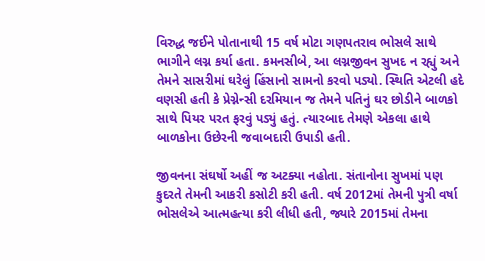વિરુદ્ધ જઈને પોતાનાથી 15 વર્ષ મોટા ગણપતરાવ ભોસલે સાથે ભાગીને લગ્ન કર્યા હતા. કમનસીબે, આ લગ્નજીવન સુખદ ન રહ્યું અને તેમને સાસરીમાં ઘરેલું હિંસાનો સામનો કરવો પડ્યો. સ્થિતિ એટલી હદે વણસી હતી કે પ્રેગ્નેન્સી દરમિયાન જ તેમને પતિનું ઘર છોડીને બાળકો સાથે પિયર પરત ફરવું પડ્યું હતું. ત્યારબાદ તેમણે એકલા હાથે બાળકોના ઉછેરની જવાબદારી ઉપાડી હતી.

જીવનના સંઘર્ષો અહીં જ અટક્યા નહોતા. સંતાનોના સુખમાં પણ કુદરતે તેમની આકરી કસોટી કરી હતી. વર્ષ 2012માં તેમની પુત્રી વર્ષા ભોસલેએ આત્મહત્યા કરી લીધી હતી, જ્યારે 2015માં તેમના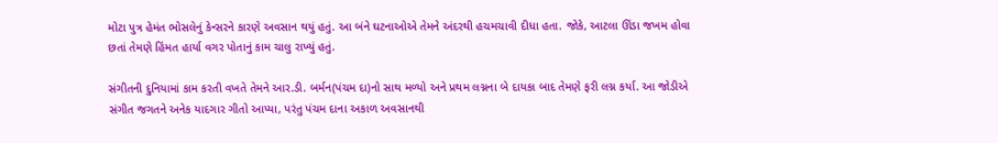મોટા પુત્ર હેમંત ભોસલેનું કેન્સરને કારણે અવસાન થયું હતું. આ બંને ઘટનાઓએ તેમને અંદરથી હચમચાવી દીધા હતા. જોકે, આટલા ઊંડા જખમ હોવા છતાં તેમણે હિંમત હાર્યા વગર પોતાનું કામ ચાલુ રાખ્યું હતું.

સંગીતની દુનિયામાં કામ કરતી વખતે તેમને આર.ડી. બર્મન(પંચમ દા)નો સાથ મળ્યો અને પ્રથમ લગ્નના બે દાયકા બાદ તેમણે ફરી લગ્ન કર્યા. આ જોડીએ સંગીત જગતને અનેક યાદગાર ગીતો આપ્યા, પરંતુ પંચમ દાના અકાળ અવસાનથી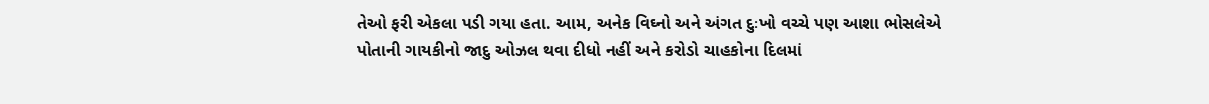તેઓ ફરી એકલા પડી ગયા હતા. આમ, અનેક વિઘ્નો અને અંગત દુઃખો વચ્ચે પણ આશા ભોસલેએ પોતાની ગાયકીનો જાદુ ઓઝલ થવા દીધો નહીં અને કરોડો ચાહકોના દિલમાં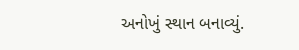અનોખું સ્થાન બનાવ્યું.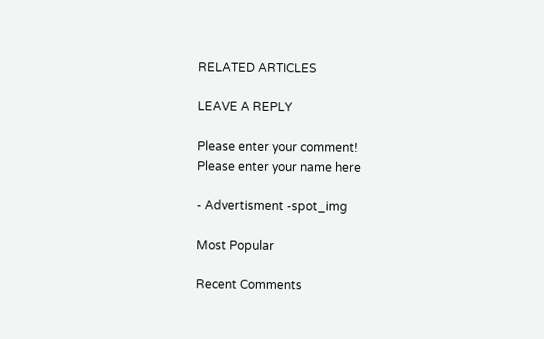RELATED ARTICLES

LEAVE A REPLY

Please enter your comment!
Please enter your name here

- Advertisment -spot_img

Most Popular

Recent Comments